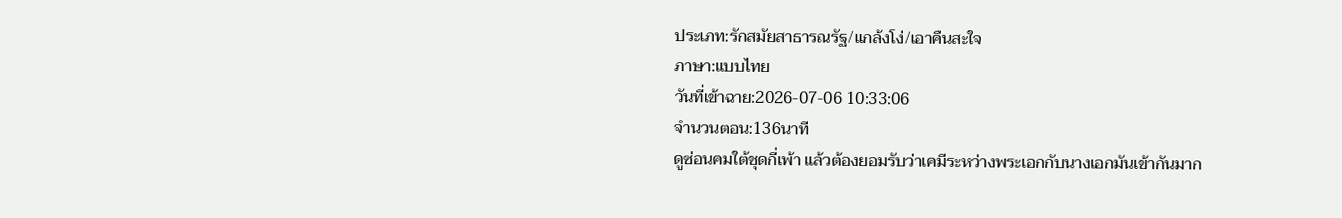ประเภท:รักสมัยสาธารณรัฐ/แกล้งโง่/เอาคืนสะใจ
ภาษา:แบบไทย
วันที่เข้าฉาย:2026-07-06 10:33:06
จำนวนตอน:136นาที
ดูซ่อนคมใต้ชุดกี่เพ้า แล้วต้องยอมรับว่าเคมีระหว่างพระเอกกับนางเอกมันเข้ากันมาก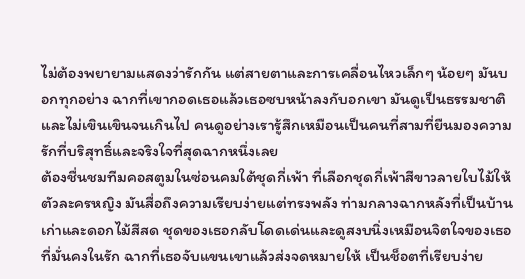ไม่ต้องพยายามแสดงว่ารักกัน แต่สายตาและการเคลื่อนไหวเล็กๆ น้อยๆ มันบอกทุกอย่าง ฉากที่เขากอดเธอแล้วเธอซบหน้าลงกับอกเขา มันดูเป็นธรรมชาติและไม่เขินเขินจนเกินไป คนดูอย่างเรารู้สึกเหมือนเป็นคนที่สามที่ยืนมองความรักที่บริสุทธิ์และจริงใจที่สุดฉากหนึ่งเลย
ต้องชื่นชมทีมคอสตูมในซ่อนคมใต้ชุดกี่เพ้า ที่เลือกชุดกี่เพ้าสีขาวลายใบไม้ให้ตัวละครหญิง มันสื่อถึงความเรียบง่ายแต่ทรงพลัง ท่ามกลางฉากหลังที่เป็นบ้านเก่าและดอกไม้สีสด ชุดของเธอกลับโดดเด่นและดูสงบนิ่งเหมือนจิตใจของเธอที่มั่นคงในรัก ฉากที่เธอจับแขนเขาแล้วส่งจดหมายให้ เป็นช็อตที่เรียบง่าย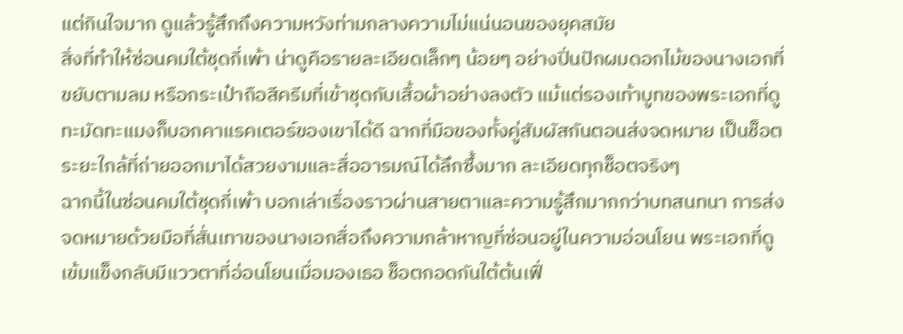แต่กินใจมาก ดูแล้วรู้สึกถึงความหวังท่ามกลางความไม่แน่นอนของยุคสมัย
สิ่งที่ทำให้ซ่อนคมใต้ชุดกี่เพ้า น่าดูคือรายละเอียดเล็กๆ น้อยๆ อย่างปิ่นปักผมดอกไม้ของนางเอกที่ขยับตามลม หรือกระเป๋าถือสีครีมที่เข้าชุดกับเสื้อผ้าอย่างลงตัว แม้แต่รองเท้าบูทของพระเอกที่ดูทะมัดทะแมงก็บอกคาแรคเตอร์ของเขาได้ดี ฉากที่มือของทั้งคู่สัมผัสกันตอนส่งจดหมาย เป็นช็อตระยะใกล้ที่ถ่ายออกมาได้สวยงามและสื่ออารมณ์ได้ลึกซึ้งมาก ละเอียดทุกช็อตจริงๆ
ฉากนี้ในซ่อนคมใต้ชุดกี่เพ้า บอกเล่าเรื่องราวผ่านสายตาและความรู้สึกมากกว่าบทสนทนา การส่งจดหมายด้วยมือที่สั่นเทาของนางเอกสื่อถึงความกล้าหาญที่ซ่อนอยู่ในความอ่อนโยน พระเอกที่ดูเข้มแข็งกลับมีแววตาที่อ่อนโยนเมื่อมองเธอ ช็อตกอดกันใต้ต้นเฟื่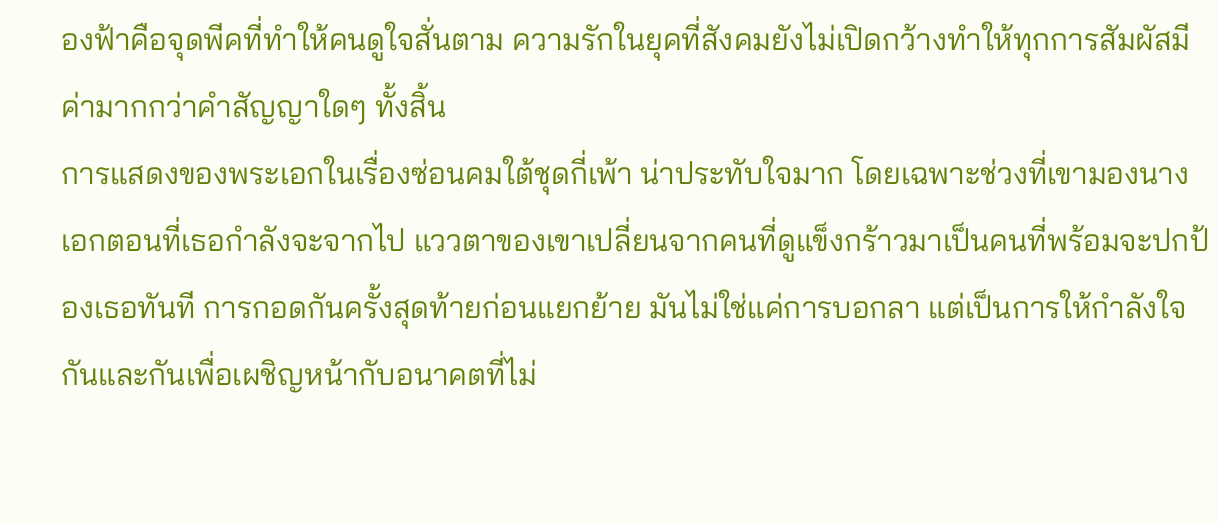องฟ้าคือจุดพีคที่ทำให้คนดูใจสั่นตาม ความรักในยุคที่สังคมยังไม่เปิดกว้างทำให้ทุกการสัมผัสมีค่ามากกว่าคำสัญญาใดๆ ทั้งสิ้น
การแสดงของพระเอกในเรื่องซ่อนคมใต้ชุดกี่เพ้า น่าประทับใจมาก โดยเฉพาะช่วงที่เขามองนางเอกตอนที่เธอกำลังจะจากไป แววตาของเขาเปลี่ยนจากคนที่ดูแข็งกร้าวมาเป็นคนที่พร้อมจะปกป้องเธอทันที การกอดกันครั้งสุดท้ายก่อนแยกย้าย มันไม่ใช่แค่การบอกลา แต่เป็นการให้กำลังใจกันและกันเพื่อเผชิญหน้ากับอนาคตที่ไม่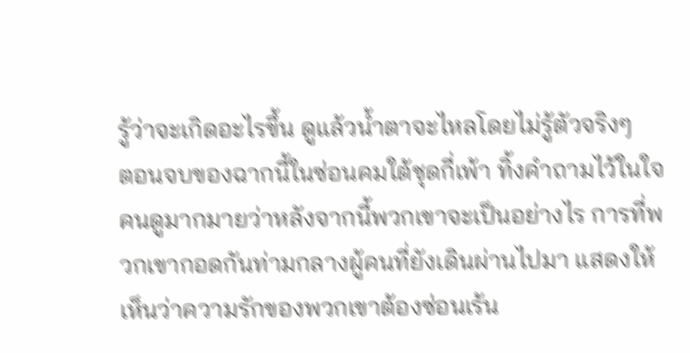รู้ว่าจะเกิดอะไรขึ้น ดูแล้วน้ำตาจะไหลโดยไม่รู้ตัวจริงๆ
ตอนจบของฉากนี้ในซ่อนคมใต้ชุดกี่เพ้า ทิ้งคำถามไว้ในใจคนดูมากมายว่าหลังจากนี้พวกเขาจะเป็นอย่างไร การที่พวกเขากอดกันท่ามกลางผู้คนที่ยังเดินผ่านไปมา แสดงให้เห็นว่าความรักของพวกเขาต้องซ่อนเร้น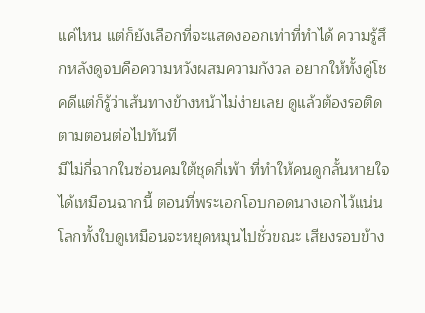แค่ไหน แต่ก็ยังเลือกที่จะแสดงออกเท่าที่ทำได้ ความรู้สึกหลังดูจบคือความหวังผสมความกังวล อยากให้ทั้งคู่โชคดีแต่ก็รู้ว่าเส้นทางข้างหน้าไม่ง่ายเลย ดูแล้วต้องรอติดตามตอนต่อไปทันที
มีไม่กี่ฉากในซ่อนคมใต้ชุดกี่เพ้า ที่ทำให้คนดูกลั้นหายใจได้เหมือนฉากนี้ ตอนที่พระเอกโอบกอดนางเอกไว้แน่น โลกทั้งใบดูเหมือนจะหยุดหมุนไปชั่วขณะ เสียงรอบข้าง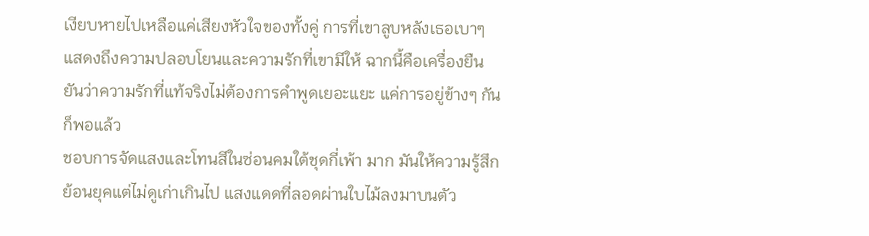เงียบหายไปเหลือแค่เสียงหัวใจของทั้งคู่ การที่เขาลูบหลังเธอเบาๆ แสดงถึงความปลอบโยนและความรักที่เขามีให้ ฉากนี้คือเครื่องยืนยันว่าความรักที่แท้จริงไม่ต้องการคำพูดเยอะแยะ แค่การอยู่ข้างๆ กันก็พอแล้ว
ชอบการจัดแสงและโทนสีในซ่อนคมใต้ชุดกี่เพ้า มาก มันให้ความรู้สึกย้อนยุคแต่ไม่ดูเก่าเกินไป แสงแดดที่ลอดผ่านใบไม้ลงมาบนตัว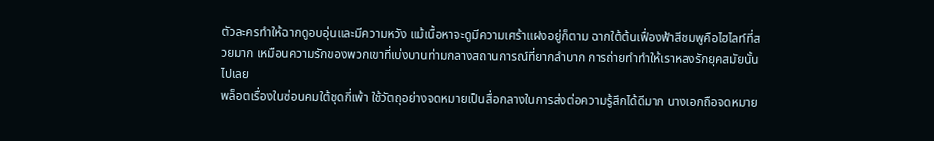ตัวละครทำให้ฉากดูอบอุ่นและมีความหวัง แม้เนื้อหาจะดูมีความเศร้าแฝงอยู่ก็ตาม ฉากใต้ต้นเฟื่องฟ้าสีชมพูคือไฮไลท์ที่สวยมาก เหมือนความรักของพวกเขาที่เบ่งบานท่ามกลางสถานการณ์ที่ยากลำบาก การถ่ายทำทำให้เราหลงรักยุคสมัยนั้นไปเลย
พล็อตเรื่องในซ่อนคมใต้ชุดกี่เพ้า ใช้วัตถุอย่างจดหมายเป็นสื่อกลางในการส่งต่อความรู้สึกได้ดีมาก นางเอกถือจดหมาย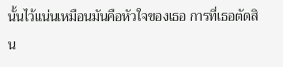นั้นไว้แน่นเหมือนมันคือหัวใจของเธอ การที่เธอตัดสิน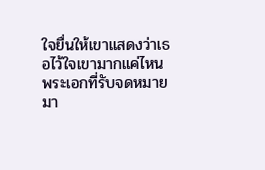ใจยื่นให้เขาแสดงว่าเธอไว้ใจเขามากแค่ไหน พระเอกที่รับจดหมายมา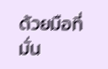ด้วยมือที่มั่น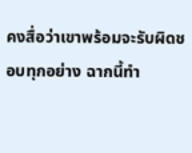คงสื่อว่าเขาพร้อมจะรับผิดชอบทุกอย่าง ฉากนี้ทำ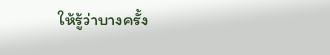ให้รู้ว่าบางครั้ง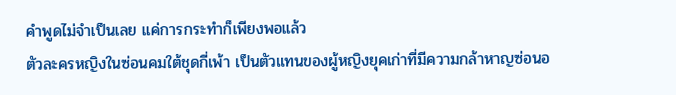คำพูดไม่จำเป็นเลย แค่การกระทำก็เพียงพอแล้ว
ตัวละครหญิงในซ่อนคมใต้ชุดกี่เพ้า เป็นตัวแทนของผู้หญิงยุคเก่าที่มีความกล้าหาญซ่อนอ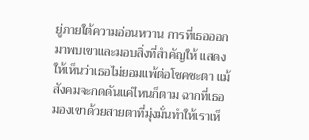ยู่ภายใต้ความอ่อนหวาน การที่เธอออกมาพบเขาและมอบสิ่งที่สำคัญให้ แสดงให้เห็นว่าเธอไม่ยอมแพ้ต่อโชคชะตา แม้สังคมจะกดดันแค่ไหนก็ตาม ฉากที่เธอมองเขาด้วยสายตาที่มุ่งมั่นทำให้เราเห็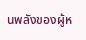นพลังของผู้ห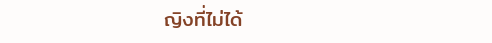ญิงที่ไม่ได้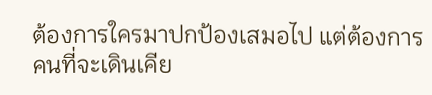ต้องการใครมาปกป้องเสมอไป แต่ต้องการคนที่จะเดินเคีย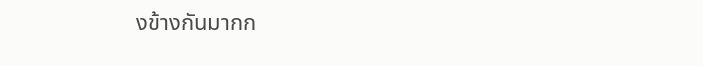งข้างกันมากก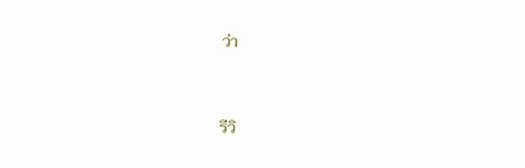ว่า


รีวิ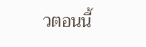วตอนนี้